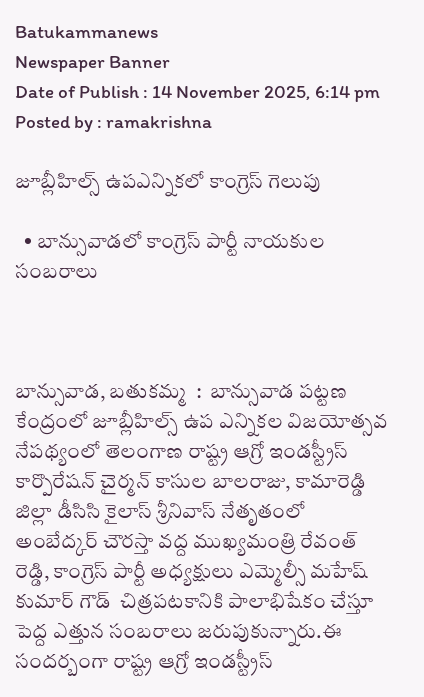Batukammanews
Newspaper Banner
Date of Publish : 14 November 2025, 6:14 pm Posted by : ramakrishna

జూబ్లీహిల్స్ ఉపఎన్నికలో కాంగ్రెస్ గెలుపు

  • బాన్సువాడలో కాంగ్రెస్ పార్టీ నాయకుల సంబరాలు



బాన్సువాడ, బతుకమ్మ  :  బాన్సువాడ పట్టణ కేంద్రంలో జూబ్లీహిల్స్ ఉప ఎన్నికల విజయోత్సవ నేపథ్యంలో తెలంగాణ రాష్ట్ర ఆగ్రో ఇండస్ట్రీస్ కార్పొరేషన్ చైర్మన్ కాసుల బాలరాజు, కామారెడ్డి జిల్లా డీసిసి కైలాస్ శ్రీనివాస్ నేతృతంలో  అంబేద్కర్ చౌరస్తా వద్ద ముఖ్యమంత్రి రేవంత్ రెడ్డి, కాంగ్రెస్ పార్టీ అధ్యక్షులు ఎమ్మెల్సీ మహేష్ కుమార్ గౌడ్  చిత్రపటకానికి పాలాభిషేకం చేస్తూ పెద్ద ఎత్తున సంబరాలు జరుపుకున్నారు.ఈ సందర్బంగా రాష్ట్ర ఆగ్రో ఇండస్ట్రీస్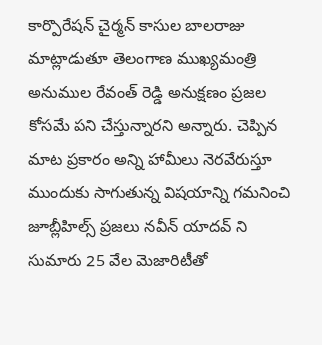కార్పొరేషన్ చైర్మన్ కాసుల బాలరాజు మాట్లాడుతూ తెలంగాణ ముఖ్యమంత్రి అనుముల రేవంత్ రెడ్డి అనుక్షణం ప్రజల కోసమే పని చేస్తున్నారని అన్నారు. చెప్పిన మాట ప్రకారం అన్ని హామీలు నెరవేరుస్తూ ముందుకు సాగుతున్న విషయాన్ని గమనించి జూబ్లీహిల్స్ ప్రజలు నవీన్ యాదవ్ ని సుమారు 25 వేల మెజారిటీతో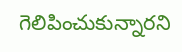గెలిపించుకున్నారని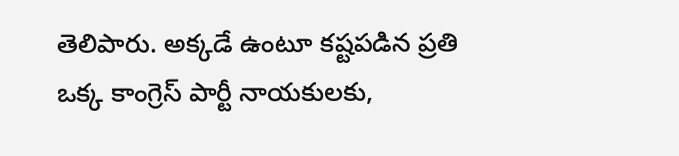తెలిపారు. అక్కడే ఉంటూ కష్టపడిన ప్రతి ఒక్క కాంగ్రెస్ పార్టీ నాయకులకు,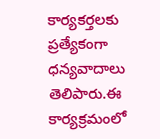కార్యకర్తలకు ప్రత్యేకంగా ధన్యవాదాలు తెలిపారు.ఈ కార్యక్రమంలో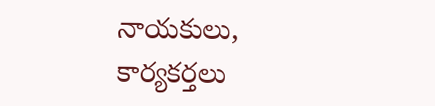నాయకులు, కార్యకర్తలు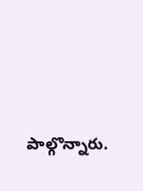పాల్గొన్నారు.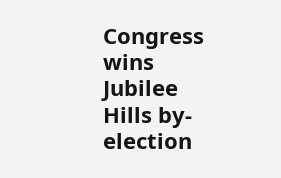Congress wins Jubilee Hills by-election